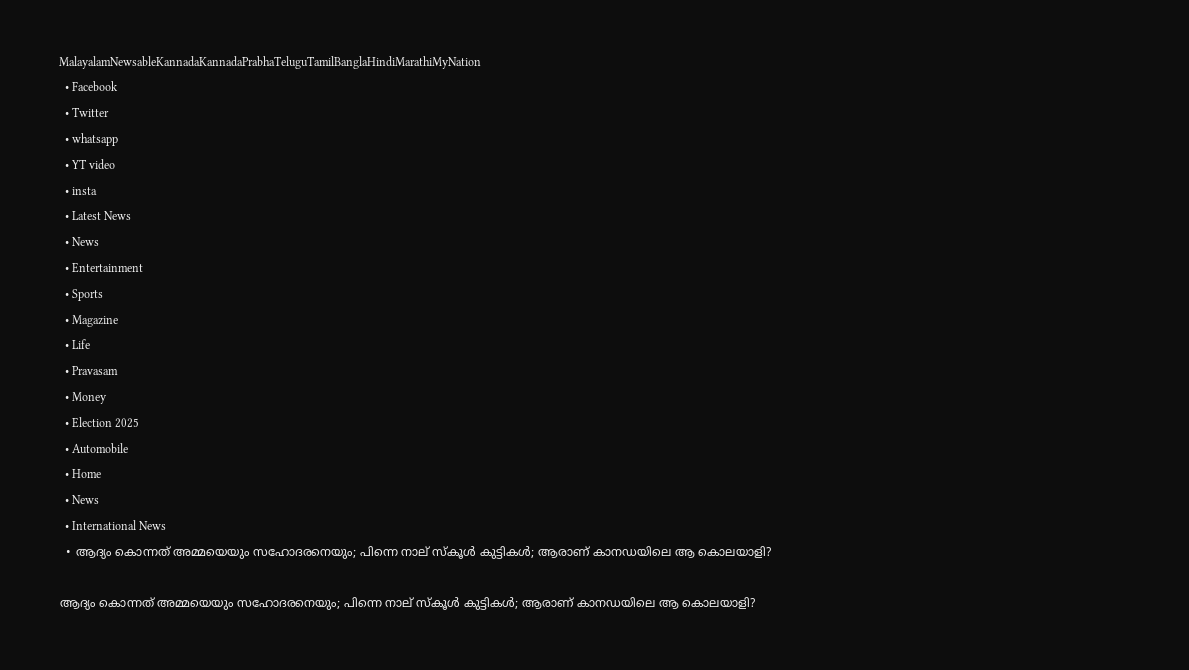MalayalamNewsableKannadaKannadaPrabhaTeluguTamilBanglaHindiMarathiMyNation
  • Facebook
  • Twitter
  • whatsapp
  • YT video
  • insta
  • Latest News
  • News
  • Entertainment
  • Sports
  • Magazine
  • Life
  • Pravasam
  • Money
  • Election 2025
  • Automobile
  • Home
  • News
  • International News
  • ആദ്യം കൊന്നത് അമ്മയെയും സഹോദരനെയും; പിന്നെ നാല് സ്‌കൂള്‍ കുട്ടികള്‍; ആരാണ് കാനഡയിലെ ആ കൊലയാളി?

ആദ്യം കൊന്നത് അമ്മയെയും സഹോദരനെയും; പിന്നെ നാല് സ്‌കൂള്‍ കുട്ടികള്‍; ആരാണ് കാനഡയിലെ ആ കൊലയാളി?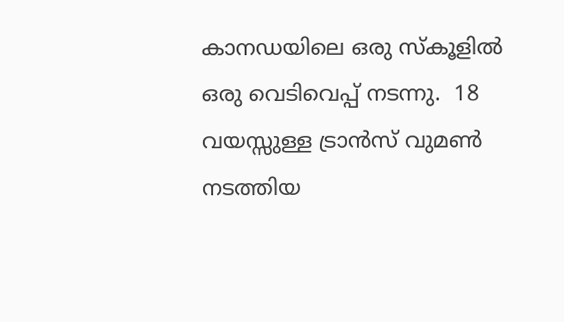കാനഡയിലെ ഒരു സ്‌കൂളില്‍ ഒരു വെടിവെപ്പ് നടന്നു.  18 വയസ്സുള്ള ട്രാന്‍സ് വുമണ്‍ നടത്തിയ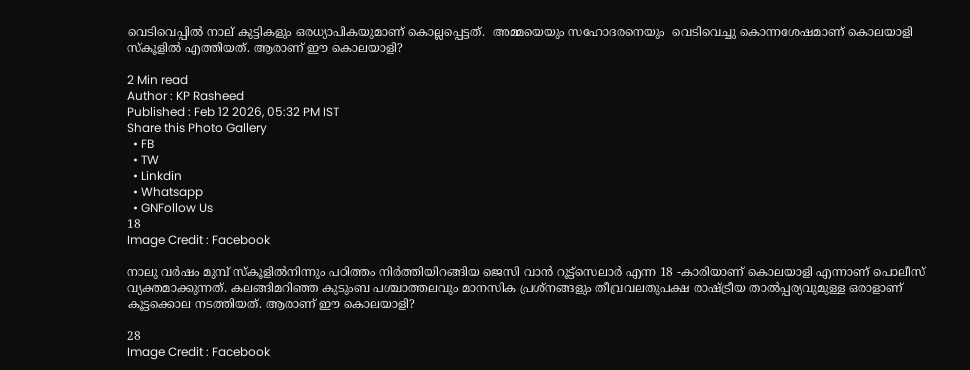വെടിവെപ്പില്‍ നാല് കുട്ടികളും ഒരധ്യാപികയുമാണ് കൊല്ലപ്പെട്ടത്.  അമ്മയെയും സഹോദരനെയും  വെടിവെച്ചു കൊന്നശേഷമാണ് കൊലയാളി സ്‌കൂളില്‍ എത്തിയത്. ആരാണ് ഈ കൊലയാളി?

2 Min read
Author : KP Rasheed
Published : Feb 12 2026, 05:32 PM IST
Share this Photo Gallery
  • FB
  • TW
  • Linkdin
  • Whatsapp
  • GNFollow Us
18
Image Credit : Facebook

നാലു വര്‍ഷം മുമ്പ് സ്‌കൂളില്‍നിന്നും പഠിത്തം നിര്‍ത്തിയിറങ്ങിയ ജെസി വാന്‍ റൂട്ട്സെലാര്‍ എന്ന 18 -കാരിയാണ് കൊലയാളി എന്നാണ് പൊലീസ് വ്യക്തമാക്കുന്നത്. കലങ്ങിമറിഞ്ഞ കുടുംബ പശ്ചാത്തലവും മാനസിക പ്രശ്‌നങ്ങളും തീവ്രവലതുപക്ഷ രാഷ്ട്രീയ താല്‍പ്പര്യവുമുള്ള ഒരാളാണ് കൂട്ടക്കൊല നടത്തിയത്. ആരാണ് ഈ കൊലയാളി?

28
Image Credit : Facebook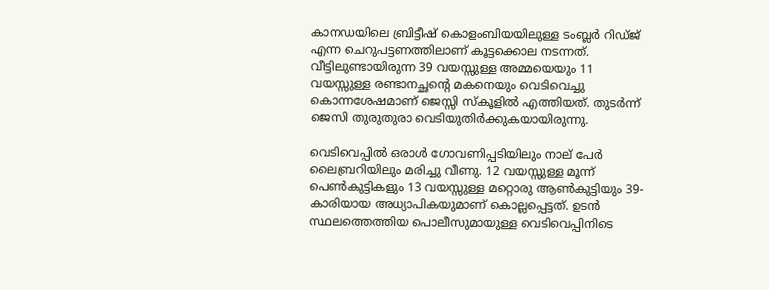കാനഡയിലെ ബ്രിട്ടീഷ് കൊളംബിയയിലുള്ള ടംബ്ലര്‍ റിഡ്ജ് എന്ന ചെറുപട്ടണത്തിലാണ് കൂട്ടക്കൊല നടന്നത്. വീട്ടിലുണ്ടായിരുന്ന 39 വയസ്സുള്ള അമ്മയെയും 11 വയസ്സുള്ള രണ്ടാനച്ഛന്റെ മകനെയും വെടിവെച്ചു കൊന്നശേഷമാണ് ജെസ്സി സ്‌കൂളില്‍ എത്തിയത്. തുടര്‍ന്ന് ജെസി തുരുതുരാ വെടിയുതിര്‍ക്കുകയായിരുന്നു.

വെടിവെപ്പില്‍ ഒരാള്‍ ഗോവണിപ്പടിയിലും നാല് പേര്‍ ലൈബ്രറിയിലും മരിച്ചു വീണു. 12 വയസ്സുള്ള മൂന്ന് പെണ്‍കുട്ടികളും 13 വയസ്സുള്ള മറ്റൊരു ആണ്‍കുട്ടിയും 39-കാരിയായ അധ്യാപികയുമാണ് കൊല്ലപ്പെട്ടത്. ഉടന്‍ സ്ഥലത്തെത്തിയ പൊലീസുമായുള്ള വെടിവെപ്പിനിടെ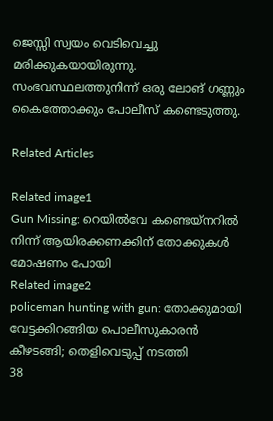ജെസ്സി സ്വയം വെടിവെച്ചു മരിക്കുകയായിരുന്നു. സംഭവസ്ഥലത്തുനിന്ന് ഒരു ലോങ് ഗണ്ണും കൈത്തോക്കും പോലീസ് കണ്ടെടുത്തു.

Related Articles

Related image1
Gun Missing: റെയില്‍വേ കണ്ടെയ്നറില്‍ നിന്ന് ആയിരക്കണക്കിന് തോക്കുകള്‍ മോഷണം പോയി
Related image2
policeman hunting with gun: തോക്കുമായി വേട്ടക്കിറങ്ങിയ പൊലീസുകാരന്‍ കീഴടങ്ങി; തെളിവെടുപ്പ് നടത്തി
38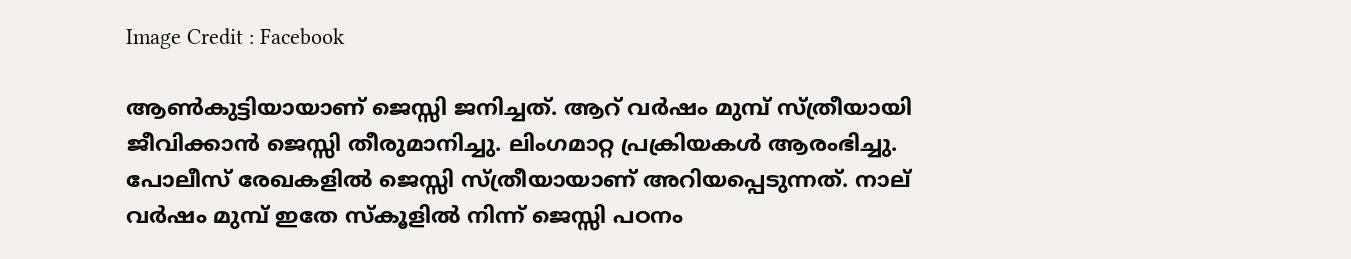Image Credit : Facebook

ആണ്‍കുട്ടിയായാണ് ജെസ്സി ജനിച്ചത്. ആറ് വര്‍ഷം മുമ്പ് സ്ത്രീയായി ജീവിക്കാന്‍ ജെസ്സി തീരുമാനിച്ചു. ലിംഗമാറ്റ പ്രക്രിയകള്‍ ആരംഭിച്ചു. പോലീസ് രേഖകളില്‍ ജെസ്സി സ്ത്രീയായാണ് അറിയപ്പെടുന്നത്. നാല് വര്‍ഷം മുമ്പ് ഇതേ സ്‌കൂളില്‍ നിന്ന് ജെസ്സി പഠനം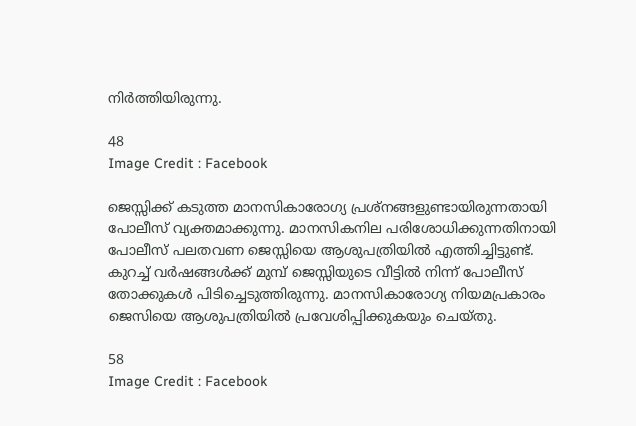നിര്‍ത്തിയിരുന്നു.

48
Image Credit : Facebook

ജെസ്സിക്ക് കടുത്ത മാനസികാരോഗ്യ പ്രശ്‌നങ്ങളുണ്ടായിരുന്നതായി പോലീസ് വ്യക്തമാക്കുന്നു. മാനസികനില പരിശോധിക്കുന്നതിനായി പോലീസ് പലതവണ ജെസ്സിയെ ആശുപത്രിയില്‍ എത്തിച്ചിട്ടുണ്ട്. കുറച്ച് വര്‍ഷങ്ങള്‍ക്ക് മുമ്പ് ജെസ്സിയുടെ വീട്ടില്‍ നിന്ന് പോലീസ് തോക്കുകള്‍ പിടിച്ചെടുത്തിരുന്നു. മാനസികാരോഗ്യ നിയമപ്രകാരം ജെസിയെ ആശുപത്രിയില്‍ പ്രവേശിപ്പിക്കുകയും ചെയ്തു.

58
Image Credit : Facebook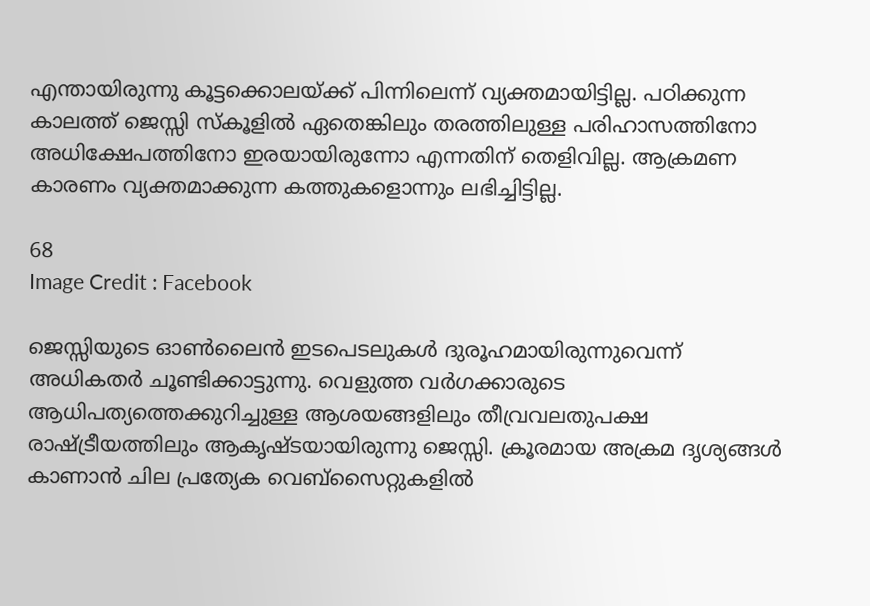എന്തായിരുന്നു കൂട്ടക്കൊലയ്ക്ക് പിന്നിലെന്ന് വ്യക്തമായിട്ടില്ല. പഠിക്കുന്ന കാലത്ത് ജെസ്സി സ്‌കൂളില്‍ ഏതെങ്കിലും തരത്തിലുള്ള പരിഹാസത്തിനോ അധിക്ഷേപത്തിനോ ഇരയായിരുന്നോ എന്നതിന് തെളിവില്ല. ആക്രമണ കാരണം വ്യക്തമാക്കുന്ന കത്തുകളൊന്നും ലഭിച്ചിട്ടില്ല.

68
Image Credit : Facebook

ജെസ്സിയുടെ ഓണ്‍ലൈന്‍ ഇടപെടലുകള്‍ ദുരൂഹമായിരുന്നുവെന്ന് അധികതര്‍ ചൂണ്ടിക്കാട്ടുന്നു. വെളുത്ത വര്‍ഗക്കാരുടെ ആധിപത്യത്തെക്കുറിച്ചുള്ള ആശയങ്ങളിലും തീവ്രവലതുപക്ഷ രാഷ്ട്രീയത്തിലും ആകൃഷ്ടയായിരുന്നു ജെസ്സി. ക്രൂരമായ അക്രമ ദൃശ്യങ്ങള്‍ കാണാന്‍ ചില പ്രത്യേക വെബ്‌സൈറ്റുകളില്‍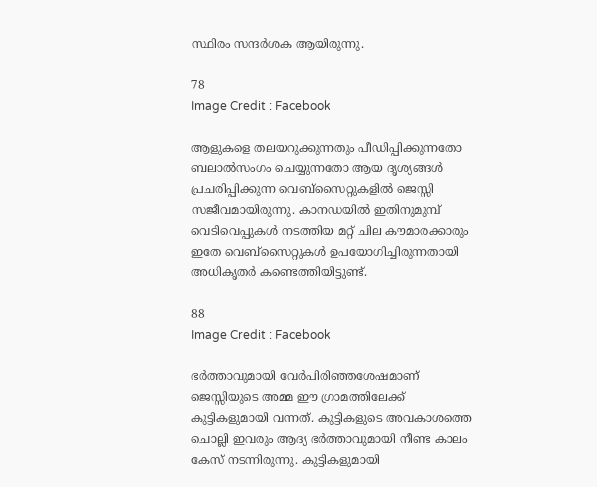സ്ഥിരം സന്ദര്‍ശക ആയിരുന്നു.

78
Image Credit : Facebook

ആളുകളെ തലയറുക്കുന്നതും പീഡിപ്പിക്കുന്നതോ ബലാല്‍സംഗം ചെയ്യുന്നതോ ആയ ദൃശ്യങ്ങള്‍ പ്രചരിപ്പിക്കുന്ന വെബ്സൈറ്റുകളില്‍ ജെസ്സി സജീവമായിരുന്നു. കാനഡയില്‍ ഇതിനുമുമ്പ് വെടിവെപ്പുകള്‍ നടത്തിയ മറ്റ് ചില കൗമാരക്കാരും ഇതേ വെബ്സൈറ്റുകള്‍ ഉപയോഗിച്ചിരുന്നതായി അധികൃതര്‍ കണ്ടെത്തിയിട്ടുണ്ട്.

88
Image Credit : Facebook

ഭര്‍ത്താവുമായി വേര്‍പിരിഞ്ഞശേഷമാണ് ജെസ്സിയുടെ അമ്മ ഈ ഗ്രാമത്തിലേക്ക് കുട്ടികളുമായി വന്നത്. കുട്ടികളുടെ അവകാശത്തെ ചൊല്ലി ഇവരും ആദ്യ ഭര്‍ത്താവുമായി നീണ്ട കാലം കേസ് നടന്നിരുന്നു. കുട്ടികളുമായി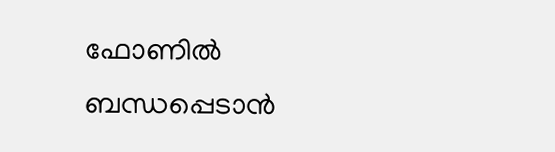ഫോണില്‍ ബന്ധപ്പെടാന്‍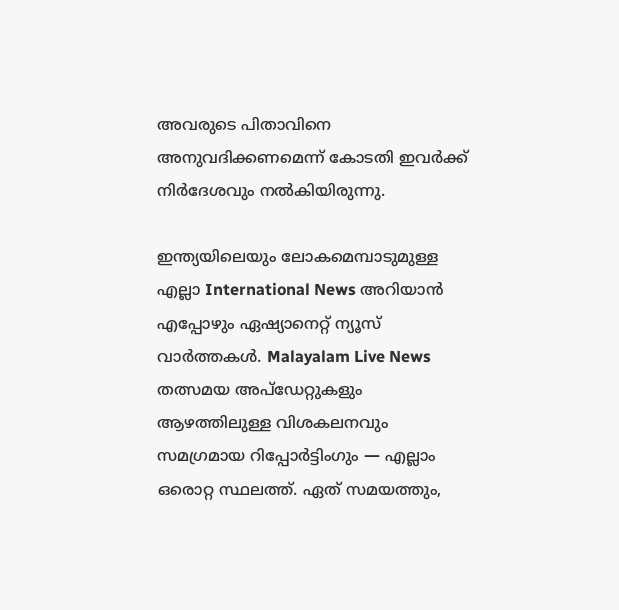അവരുടെ പിതാവിനെ അനുവദിക്കണമെന്ന് കോടതി ഇവര്‍ക്ക് നിര്‍ദേശവും നല്‍കിയിരുന്നു.

ഇന്ത്യയിലെയും ലോകമെമ്പാടുമുള്ള എല്ലാ International News അറിയാൻ എപ്പോഴും ഏഷ്യാനെറ്റ് ന്യൂസ് വാർത്തകൾ. Malayalam Live News  തത്സമയ അപ്‌ഡേറ്റുകളും ആഴത്തിലുള്ള വിശകലനവും സമഗ്രമായ റിപ്പോർട്ടിംഗും — എല്ലാം ഒരൊറ്റ സ്ഥലത്ത്. ഏത് സമയത്തും,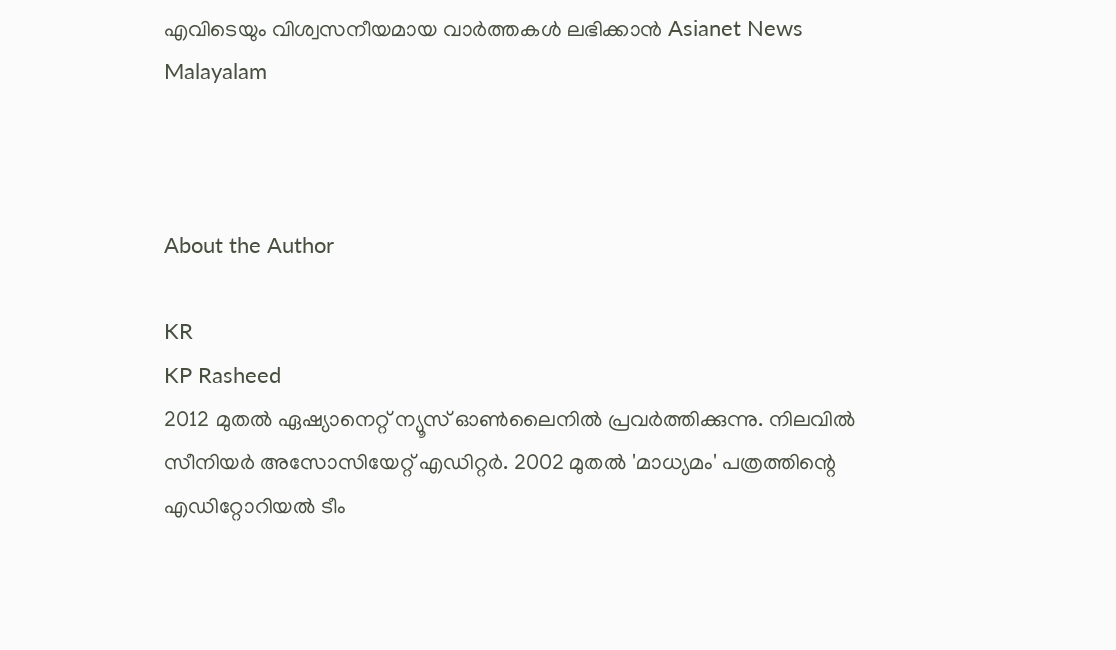എവിടെയും വിശ്വസനീയമായ വാർത്തകൾ ലഭിക്കാൻ Asianet News Malayalam



About the Author

KR
KP Rasheed
2012 മുതല്‍ ഏഷ്യാനെറ്റ് ന്യൂസ് ഓണ്‍ലൈനില്‍ പ്രവര്‍ത്തിക്കുന്നു. നിലവില്‍ സീനിയര്‍ അസോസിയേറ്റ് എഡിറ്റര്‍. 2002 മുതല്‍ 'മാധ്യമം' പത്രത്തിന്റെ എഡിറ്റോറിയല്‍ ടീം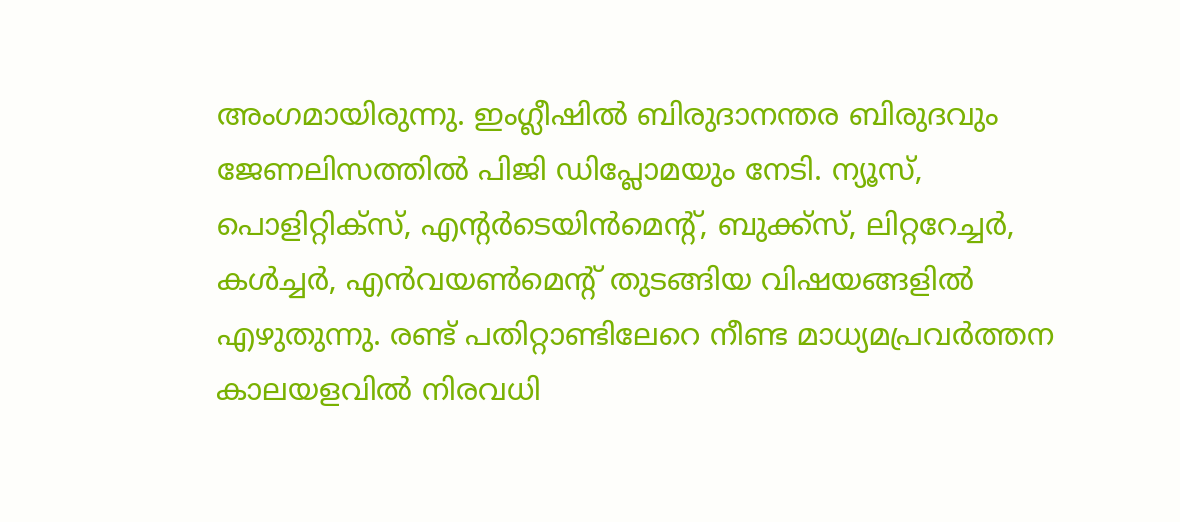അംഗമായിരുന്നു. ഇംഗ്ലീഷില്‍ ബിരുദാനന്തര ബിരുദവും ജേണലിസത്തില്‍ പിജി ഡിപ്ലോമയും നേടി. ന്യൂസ്, പൊളിറ്റിക്‌സ്, എന്റര്‍ടെയിന്‍മെന്റ്, ബുക്ക്‌സ്, ലിറ്ററേച്ചര്‍, കള്‍ച്ചര്‍, എന്‍വയണ്‍മെന്റ് തുടങ്ങിയ വിഷയങ്ങളില്‍ എഴുതുന്നു. രണ്ട് പതിറ്റാണ്ടിലേറെ നീണ്ട മാധ്യമപ്രവര്‍ത്തന കാലയളവില്‍ നിരവധി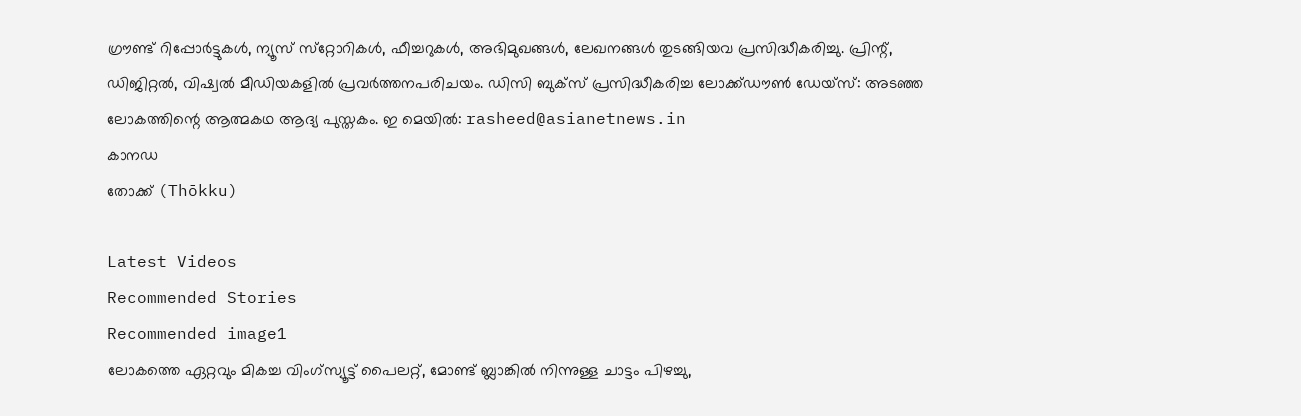ഗ്രൗണ്ട് റിപ്പോര്‍ട്ടുകള്‍, ന്യൂസ് സ്‌റ്റോറികള്‍, ഫീച്ചറുകള്‍, അഭിമുഖങ്ങള്‍, ലേഖനങ്ങള്‍ തുടങ്ങിയവ പ്രസിദ്ധീകരിച്ചു. പ്രിന്റ്, ഡിജിറ്റല്‍, വിഷ്വല്‍ മീഡിയകളില്‍ പ്രവര്‍ത്തനപരിചയം. ഡിസി ബുക്സ് പ്രസിദ്ധീകരിച്ച ലോക്ക്ഡൗണ്‍ ഡേയ്സ്: അടഞ്ഞ ലോകത്തിന്റെ ആത്മകഥ ആദ്യ പുസ്തകം. ഇ മെയില്‍: rasheed@asianetnews.in
കാനഡ
തോക്ക് (Thōkku)

Latest Videos
Recommended Stories
Recommended image1
ലോകത്തെ ഏറ്റവും മികച്ച വിംഗ്സ്യൂട്ട് പൈലറ്റ്, മോണ്ട് ബ്ലാങ്കിൽ നിന്നുള്ള ചാട്ടം പിഴച്ചു,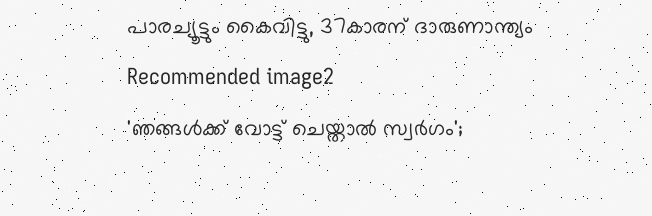പാരച്യൂട്ടും കൈവിട്ടു, 37കാരന് ദാരുണാന്ത്യം
Recommended image2
'ഞങ്ങള്‍ക്ക് വോട്ട് ചെയ്താല്‍ സ്വര്‍ഗം';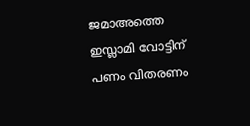ജമാഅത്തെ ഇസ്ലാമി വോട്ടിന് പണം വിതരണം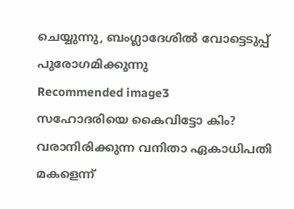ചെയ്യുന്നു, ബംഗ്ലാദേശില്‍ വോട്ടെടുപ്പ് പുരോഗമിക്കുന്നു
Recommended image3
സഹോദരിയെ കൈവിട്ടോ കിം? വരാനിരിക്കുന്ന വനിതാ ഏകാധിപതി മകളെന്ന്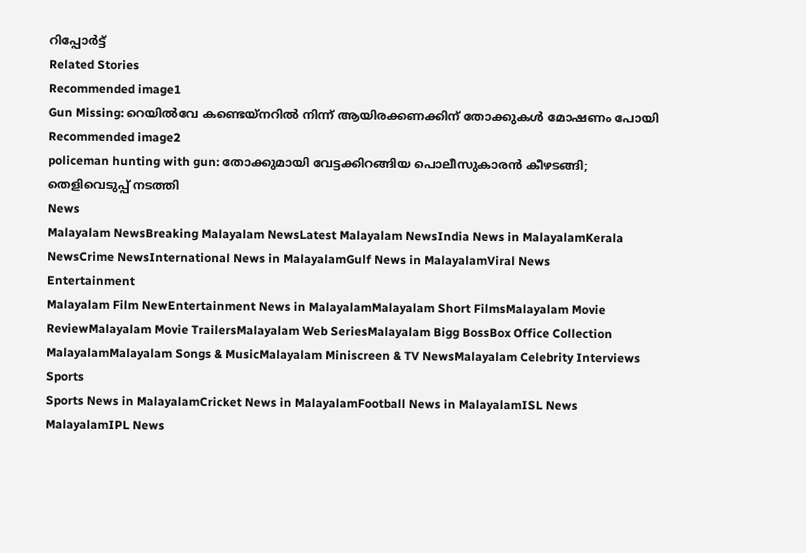റിപ്പോർട്ട്
Related Stories
Recommended image1
Gun Missing: റെയില്‍വേ കണ്ടെയ്നറില്‍ നിന്ന് ആയിരക്കണക്കിന് തോക്കുകള്‍ മോഷണം പോയി
Recommended image2
policeman hunting with gun: തോക്കുമായി വേട്ടക്കിറങ്ങിയ പൊലീസുകാരന്‍ കീഴടങ്ങി; തെളിവെടുപ്പ് നടത്തി
News
Malayalam NewsBreaking Malayalam NewsLatest Malayalam NewsIndia News in MalayalamKerala NewsCrime NewsInternational News in MalayalamGulf News in MalayalamViral News
Entertainment
Malayalam Film NewEntertainment News in MalayalamMalayalam Short FilmsMalayalam Movie ReviewMalayalam Movie TrailersMalayalam Web SeriesMalayalam Bigg BossBox Office Collection MalayalamMalayalam Songs & MusicMalayalam Miniscreen & TV NewsMalayalam Celebrity Interviews
Sports
Sports News in MalayalamCricket News in MalayalamFootball News in MalayalamISL News MalayalamIPL News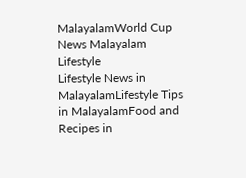MalayalamWorld Cup News Malayalam
Lifestyle
Lifestyle News in MalayalamLifestyle Tips in MalayalamFood and Recipes in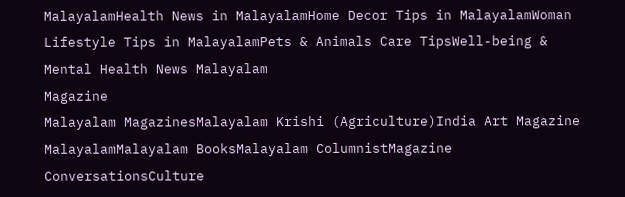MalayalamHealth News in MalayalamHome Decor Tips in MalayalamWoman Lifestyle Tips in MalayalamPets & Animals Care TipsWell-being & Mental Health News Malayalam
Magazine
Malayalam MagazinesMalayalam Krishi (Agriculture)India Art Magazine MalayalamMalayalam BooksMalayalam ColumnistMagazine ConversationsCulture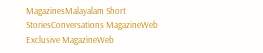MagazinesMalayalam Short StoriesConversations MagazineWeb Exclusive MagazineWeb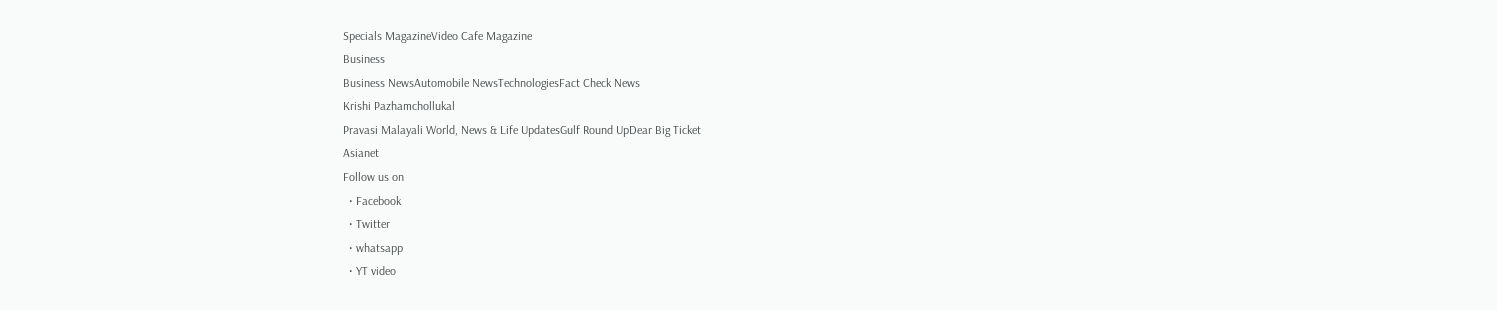Specials MagazineVideo Cafe Magazine
Business
Business NewsAutomobile NewsTechnologiesFact Check News
Krishi Pazhamchollukal
Pravasi Malayali World, News & Life UpdatesGulf Round UpDear Big Ticket
Asianet
Follow us on
  • Facebook
  • Twitter
  • whatsapp
  • YT video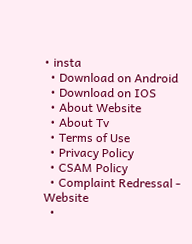• insta
  • Download on Android
  • Download on IOS
  • About Website
  • About Tv
  • Terms of Use
  • Privacy Policy
  • CSAM Policy
  • Complaint Redressal - Website
  •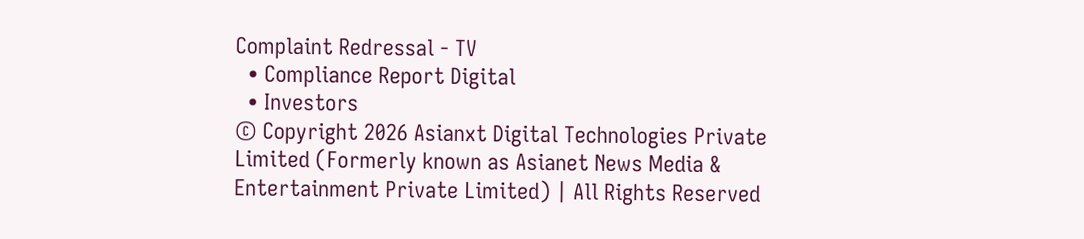Complaint Redressal - TV
  • Compliance Report Digital
  • Investors
© Copyright 2026 Asianxt Digital Technologies Private Limited (Formerly known as Asianet News Media & Entertainment Private Limited) | All Rights Reserved